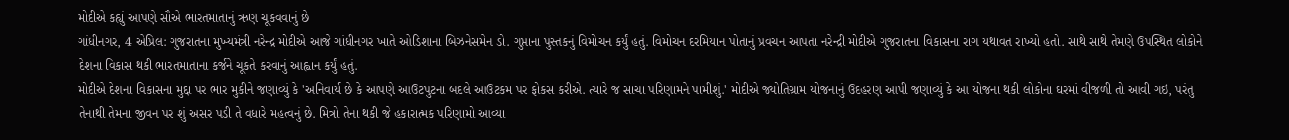મોદીએ કહ્યું આપણે સૌએ ભારતમાતાનું ઋણ ચૂકવવાનું છે
ગાંધીનગર, 4 એપ્રિલ: ગુજરાતના મુખ્યમંત્રી નરેન્દ્ર મોદીએ આજે ગાંધીનગર ખાતે ઓડિશાના બિઝનેસમેન ડો. ગુપ્તાના પુસ્તકનું વિમોચન કર્યું હતું. વિમોચન દરમિયાન પોતાનું પ્રવચન આપતા નરેન્દ્રી મોદીએ ગુજરાતના વિકાસના રાગ યથાવત રાખ્યો હતો. સાથે સાથે તેમણે ઉપસ્થિત લોકોને દેશના વિકાસ થકી ભારતમાતાના કર્જને ચૂકતે કરવાનું આહ્વાન કર્યું હતું.
મોદીએ દેશના વિકાસના મુદ્દા પર ભાર મુકીને જણાવ્યું કે 'અનિવાર્ય છે કે આપણે આઉટપુટના બદલે આઉટકમ પર ફોકસ કરીએ. ત્યારે જ સાચા પરિણામને પામીશું.' મોદીએ જ્યોતિગ્રામ યોજનાનું ઉદહરણ આપી જણાવ્યું કે આ યોજના થકી લોકોના ઘરમાં વીજળી તો આવી ગઇ, પરંતુ તેનાથી તેમના જીવન પર શું અસર પડી તે વધારે મહત્વનું છે. મિત્રો તેના થકી જે હકારાત્મક પરિણામો આવ્યા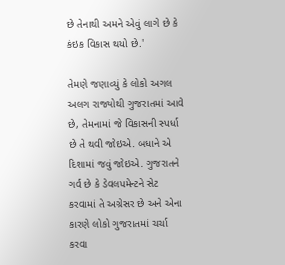છે તેનાથી અમને એવું લાગે છે કે કંઇક વિકાસ થયો છે.'

તેમણે જણાવ્યું કે લોકો અગલ અલગ રાજ્યોથી ગુજરાતમાં આવે છે, તેમનામાં જે વિકાસની સ્પર્ધા છે તે થવી જોઇએ. બધાને એ દિશામાં જવું જોઇએ. ગુજરાતને ગર્વ છે કે ડેવલપમેન્ટને સેટ કરવામાં તે અગ્રેસર છે અને એના કારણે લોકો ગુજરાતમાં ચર્ચા કરવા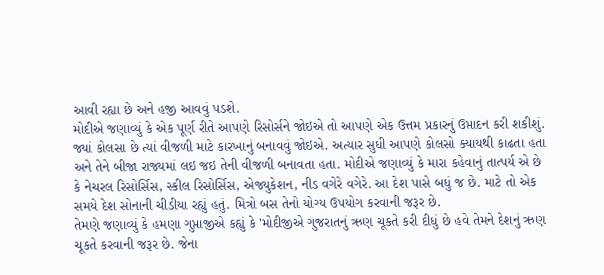આવી રહ્યા છે અને હજી આવવું પડશે.
મોદીએ જણાવ્યું કે એક પૂર્ણ રીતે આપણે રિસોર્સને જોઇએ તો આપણે એક ઉત્તમ પ્રકારનું ઉપ્તાદન કરી શકીશું. જ્યાં કોલસા છે ત્યાં વીજળી માટે કારખાનું બનાવવું જોઇએ. અત્યાર સુધી આપણે કોલસો ક્યાયથી કાઢતા હતા અને તેને બીજા રાજ્યમાં લઇ જઇ તેની વીજળી બનાવતા હતા. મોદીએ જણાવ્યું કે મારા કહેવાનું તાત્પર્ય એ છે કે નેચરલ રિસોર્સિસ, સ્કીલ રિસોર્સિસ, એજ્યુકેશન, નીડ વગેરે વગેરે. આ દેશ પાસે બધું જ છે. માટે તો એક સમયે દેશ સોનાની ચીડીયા રહ્યું હતું. મિત્રો બસ તેનો યોગ્ય ઉપયોગ કરવાની જરૂર છે.
તેમણે જણાવ્યું કે હમણા ગુપ્તાજીએ કહ્યું કે 'મોદીજીએ ગુજરાતનું ઋણ ચૂકતે કરી દીધું છે હવે તેમને દેશનું ઋણ ચૂકતે કરવાની જરૂર છે. જેના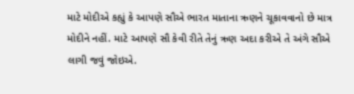માટે મોદીએ કહ્યું કે આપણે સૌએ ભારત માતાના ઋણને ચૂકાવવાનો છે માત્ર મોદીને નહીં. માટે આપણે સૌ કેવી રીતે તેનું ઋણ અદા કરીએ તે અંગે સૌએ લાગી જવું જોઇએ.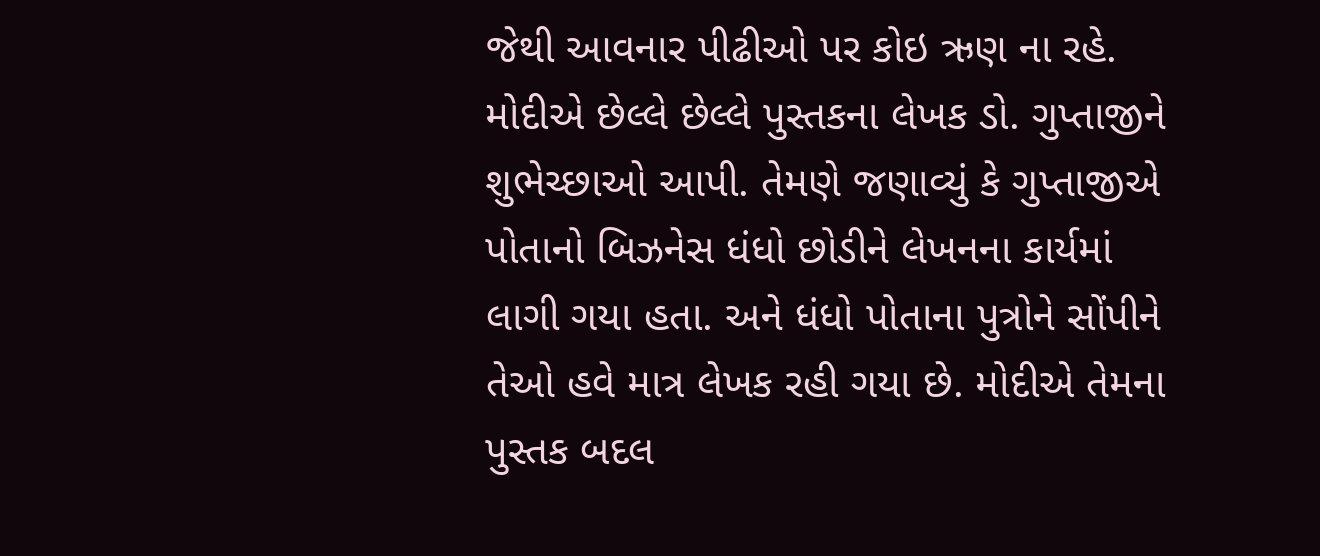જેથી આવનાર પીઢીઓ પર કોઇ ઋણ ના રહે. મોદીએ છેલ્લે છેલ્લે પુસ્તકના લેખક ડો. ગુપ્તાજીને શુભેચ્છાઓ આપી. તેમણે જણાવ્યું કે ગુપ્તાજીએ પોતાનો બિઝનેસ ધંધો છોડીને લેખનના કાર્યમાં લાગી ગયા હતા. અને ધંધો પોતાના પુત્રોને સોંપીને તેઓ હવે માત્ર લેખક રહી ગયા છે. મોદીએ તેમના પુસ્તક બદલ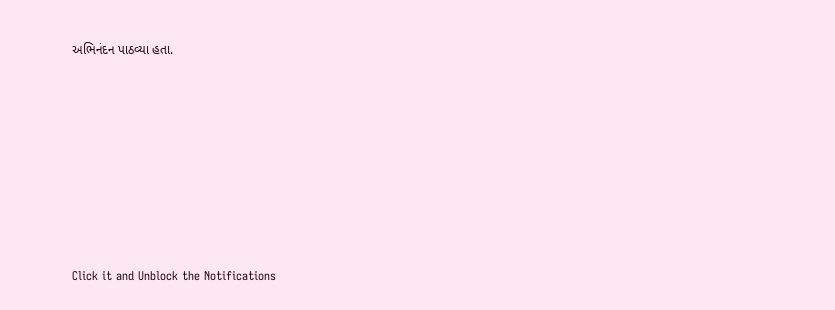અભિનંદન પાઠવ્યા હતા.












Click it and Unblock the Notifications